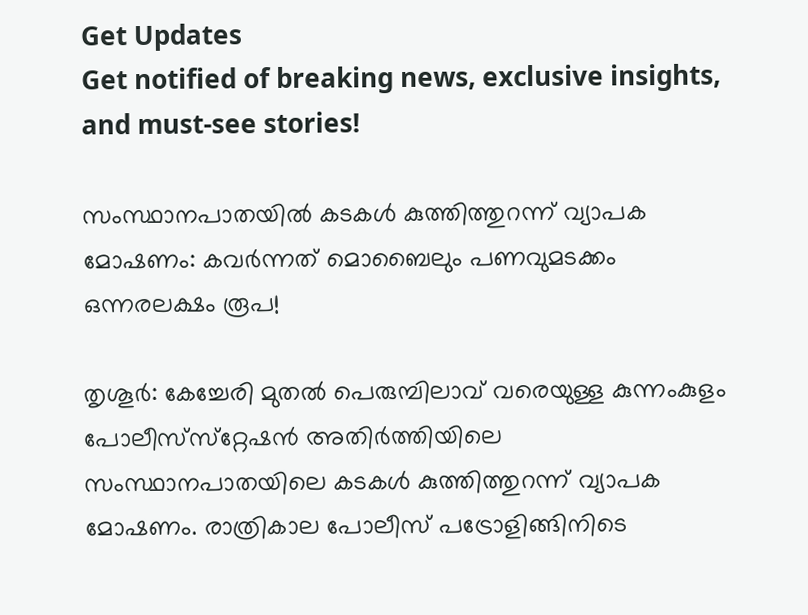Get Updates
Get notified of breaking news, exclusive insights, and must-see stories!

സംസ്ഥാനപാതയില്‍ കടകള്‍ കുത്തിത്തുറന്ന് വ്യാപക മോഷണം: കവര്‍ന്നത് മൊബൈലും പണവുമടക്കം ഒന്നരലക്ഷം രൂപ!

തൃശൂര്‍: കേച്ചേരി മുതല്‍ പെരുമ്പിലാവ് വരെയുള്ള കുന്നംകുളം പോലീസ്‌സ്‌റ്റേഷന്‍ അതിര്‍ത്തിയിലെ സംസ്ഥാനപാതയിലെ കടകള്‍ കുത്തിത്തുറന്ന് വ്യാപക മോഷണം. രാത്രികാല പോലീസ് പട്രോളിങ്ങിനിടെ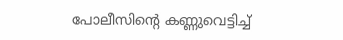പോലീസിന്റെ കണ്ണുവെട്ടിച്ച്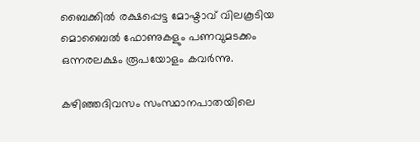ബൈക്കില്‍ രക്ഷപ്പെട്ട മോഷ്ടാവ് വിലകൂടിയ മൊബൈല്‍ ഫോണുകളും പണവുമടക്കം ഒന്നരലക്ഷം രൂപയോളം കവര്‍ന്നു.

കഴിഞ്ഞദിവസം സംസ്ഥാനപാതയിലെ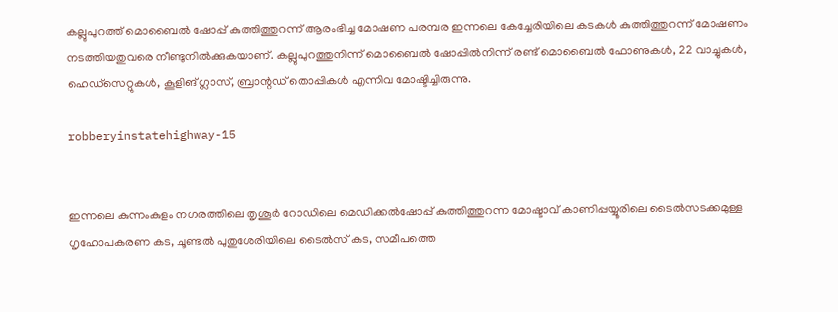കല്ലുപുറത്ത് മൊബൈല്‍ ഷോപ്പ് കുത്തിത്തുറന്ന് ആരംഭിച്ച മോഷണ പരമ്പര ഇന്നലെ കേച്ചേരിയിലെ കടകള്‍ കുത്തിത്തുറന്ന് മോഷണം നടത്തിയതുവരെ നീണ്ടുനില്‍ക്കുകയാണ്. കല്ലുപുറത്തുനിന്ന് മൊബൈല്‍ ഷോപ്പില്‍നിന്ന് രണ്ട് മൊബൈല്‍ ഫോണുകള്‍, 22 വാച്ചുകള്‍, ഹെഡ്‌സെറ്റുകള്‍, കൂളിങ് ഗ്ലാസ്, ബ്രാന്റഡ് തൊപ്പികള്‍ എന്നിവ മോഷ്ടിച്ചിരുന്നു.

robberyinstatehighway-15


ഇന്നലെ കുന്നംകുളം നഗരത്തിലെ തൃശൂര്‍ റോഡിലെ മെഡിക്കല്‍ഷോപ്പ് കുത്തിത്തുറന്ന മോഷ്ടാവ് കാണിപ്പയ്യൂരിലെ ടൈല്‍സടക്കമുള്ള ഗൃഹോപകരണ കട, ചൂണ്ടല്‍ പുതുശേരിയിലെ ടൈല്‍സ് കട, സമീപത്തെ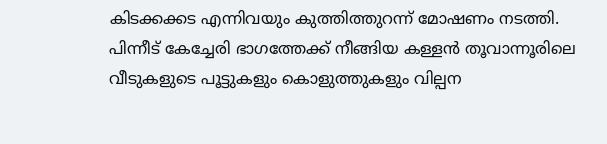കിടക്കക്കട എന്നിവയും കുത്തിത്തുറന്ന് മോഷണം നടത്തി. പിന്നീട് കേച്ചേരി ഭാഗത്തേക്ക് നീങ്ങിയ കള്ളന്‍ തൂവാന്നൂരിലെ വീടുകളുടെ പൂട്ടുകളും കൊളുത്തുകളും വില്പന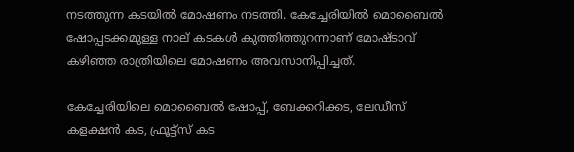നടത്തുന്ന കടയില്‍ മോഷണം നടത്തി. കേച്ചേരിയില്‍ മൊബൈല്‍ ഷോപ്പടക്കമുള്ള നാല് കടകള്‍ കുത്തിത്തുറന്നാണ് മോഷ്ടാവ് കഴിഞ്ഞ രാത്രിയിലെ മോഷണം അവസാനിപ്പിച്ചത്.

കേച്ചേരിയിലെ മൊബൈല്‍ ഷോപ്പ്, ബേക്കറിക്കട, ലേഡീസ് കളക്ഷന്‍ കട, ഫ്രൂട്ട്‌സ് കട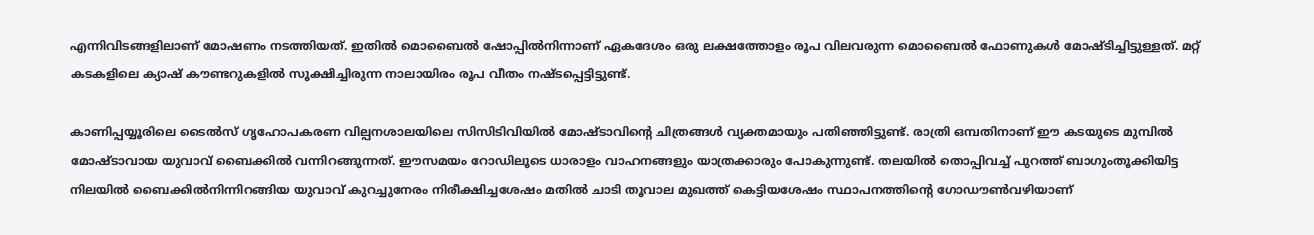എന്നിവിടങ്ങളിലാണ് മോഷണം നടത്തിയത്. ഇതില്‍ മൊബൈല്‍ ഷോപ്പില്‍നിന്നാണ് ഏകദേശം ഒരു ലക്ഷത്തോളം രൂപ വിലവരുന്ന മൊബൈല്‍ ഫോണുകള്‍ മോഷ്ടിച്ചിട്ടുള്ളത്. മറ്റ് കടകളിലെ ക്യാഷ് കൗണ്ടറുകളില്‍ സൂക്ഷിച്ചിരുന്ന നാലായിരം രൂപ വീതം നഷ്ടപ്പെട്ടിട്ടുണ്ട്.

കാണിപ്പയ്യൂരിലെ ടൈല്‍സ് ഗൃഹോപകരണ വില്പനശാലയിലെ സിസിടിവിയില്‍ മോഷ്ടാവിന്റെ ചിത്രങ്ങള്‍ വ്യക്തമായും പതിഞ്ഞിട്ടുണ്ട്. രാത്രി ഒമ്പതിനാണ് ഈ കടയുടെ മുമ്പില്‍ മോഷ്ടാവായ യുവാവ് ബൈക്കില്‍ വന്നിറങ്ങുന്നത്. ഈസമയം റോഡിലൂടെ ധാരാളം വാഹനങ്ങളും യാത്രക്കാരും പോകുന്നുണ്ട്. തലയില്‍ തൊപ്പിവച്ച് പുറത്ത് ബാഗുംതൂക്കിയിട്ട നിലയില്‍ ബൈക്കില്‍നിന്നിറങ്ങിയ യുവാവ് കുറച്ചുനേരം നിരീക്ഷിച്ചശേഷം മതില്‍ ചാടി തൂവാല മുഖത്ത് കെട്ടിയശേഷം സ്ഥാപനത്തിന്റെ ഗോഡൗണ്‍വഴിയാണ്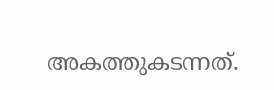അകത്തുകടന്നത്.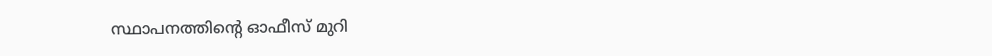സ്ഥാപനത്തിന്റെ ഓഫീസ് മുറി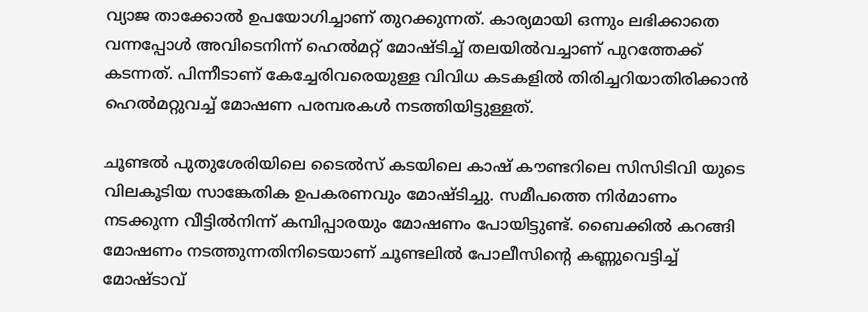വ്യാജ താക്കോല്‍ ഉപയോഗിച്ചാണ് തുറക്കുന്നത്. കാര്യമായി ഒന്നും ലഭിക്കാതെ വന്നപ്പോള്‍ അവിടെനിന്ന് ഹെല്‍മറ്റ് മോഷ്ടിച്ച് തലയില്‍വച്ചാണ് പുറത്തേക്ക് കടന്നത്. പിന്നീടാണ് കേച്ചേരിവരെയുള്ള വിവിധ കടകളില്‍ തിരിച്ചറിയാതിരിക്കാന്‍ ഹെല്‍മറ്റുവച്ച് മോഷണ പരമ്പരകള്‍ നടത്തിയിട്ടുള്ളത്.

ചൂണ്ടല്‍ പുതുശേരിയിലെ ടൈല്‍സ് കടയിലെ കാഷ് കൗണ്ടറിലെ സിസിടിവി യുടെ വിലകൂടിയ സാങ്കേതിക ഉപകരണവും മോഷ്ടിച്ചു. സമീപത്തെ നിര്‍മാണം നടക്കുന്ന വീട്ടില്‍നിന്ന് കമ്പിപ്പാരയും മോഷണം പോയിട്ടുണ്ട്. ബൈക്കില്‍ കറങ്ങി മോഷണം നടത്തുന്നതിനിടെയാണ് ചൂണ്ടലില്‍ പോലീസിന്റെ കണ്ണുവെട്ടിച്ച് മോഷ്ടാവ്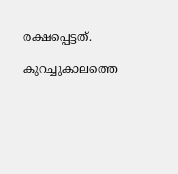രക്ഷപ്പെട്ടത്.

കുറച്ചുകാലത്തെ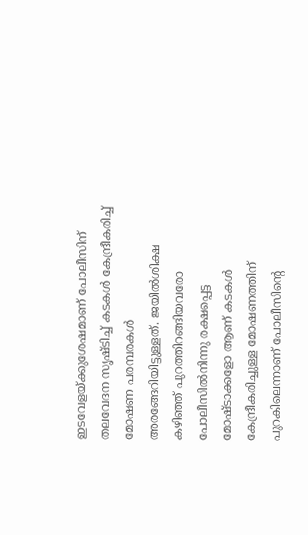ഇടവേളയ്ക്കുശേഷമാണ് പോലീസിന് തലവേദന സൃഷ്ടിച്ച് കടകള്‍ കേന്ദ്രീകരിച്ച് മോഷണ പരമ്പരകള്‍ അരങ്ങേറിയിട്ടുള്ളത്. ജയില്‍ശിക്ഷ കഴിഞ്ഞ് പുറത്തിറങ്ങിയവരോ പോലീസില്‍നിന്നു രക്ഷപ്പെട്ട മോഷ്ടാക്കളോ ആണ് കടകള്‍ കേന്ദ്രീകരിച്ചുള്ള മോഷണത്തിന് പുറകിലെന്നാണ് പോലീസിന്റെ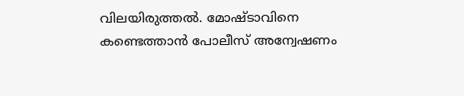വിലയിരുത്തല്‍. മോഷ്ടാവിനെ കണ്ടെത്താന്‍ പോലീസ് അന്വേഷണം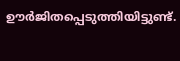ഊര്‍ജിതപ്പെടുത്തിയിട്ടുണ്ട്.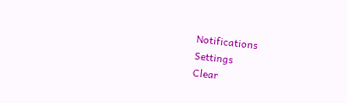Notifications
Settings
Clear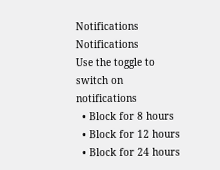Notifications
Notifications
Use the toggle to switch on notifications
  • Block for 8 hours
  • Block for 12 hours
  • Block for 24 hours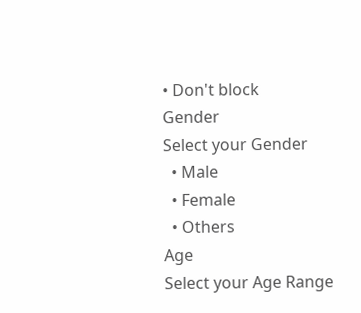• Don't block
Gender
Select your Gender
  • Male
  • Female
  • Others
Age
Select your Age Range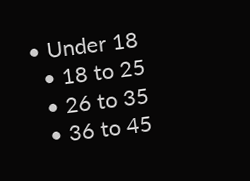• Under 18
  • 18 to 25
  • 26 to 35
  • 36 to 45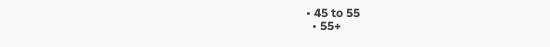• 45 to 55
  • 55+